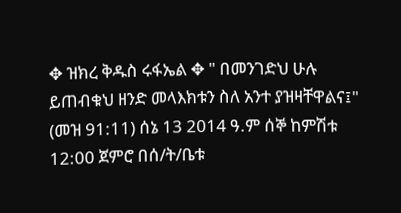✥ ዝክረ ቅዱስ ሩፋኤል ✥ " በመንገድህ ሁሉ ይጠብቁህ ዘንድ መላእክቱን ስለ አንተ ያዝዛቸዋልና፤" (መዝ 91:11) ሰኔ 13 2014 ዓ.ም ሰኞ ከምሽቱ 12:00 ጀምሮ በሰ/ት/ቤቱ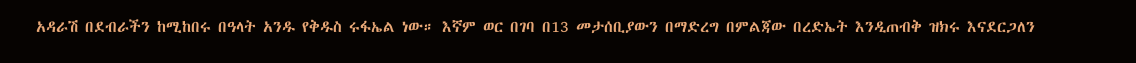አዳራሽ በደብራችን ከሚከበሩ በዓላት አንዱ የቅዱስ ሩፋኤል ነው። እኛም ወር በገባ በ13 መታሰቢያውን በማድረግ በምልጃው በረድኤት እንዲጠብቅ ዝክሩ እናደርጋለን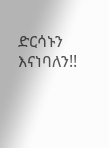ድርሳኑን እናነባለን!!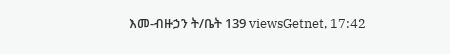እመ-ብዙኃን ት/ቤት 139 viewsGetnet, 17:42